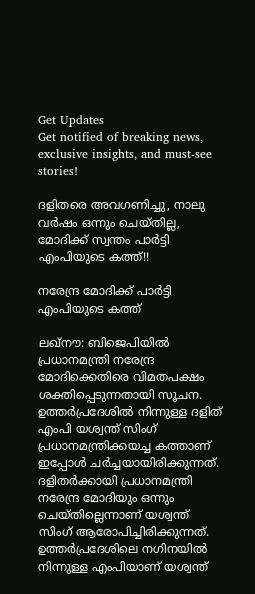Get Updates
Get notified of breaking news, exclusive insights, and must-see stories!

ദളിതരെ അവഗണിച്ചു, നാലു വര്‍ഷം ഒന്നും ചെയ്തില്ല, മോദിക്ക് സ്വന്തം പാര്‍ട്ടി എംപിയുടെ കത്ത്!!

നരേന്ദ്ര മോദിക്ക് പാര്‍ട്ടി എംപിയുടെ കത്ത്

ലഖ്‌നൗ: ബിജെപിയില്‍ പ്രധാനമന്ത്രി നരേന്ദ്ര മോദിക്കെതിരെ വിമതപക്ഷം ശക്തിപ്പെടുന്നതായി സൂചന. ഉത്തര്‍പ്രദേശില്‍ നിന്നുള്ള ദളിത് എംപി യശ്വന്ത് സിംഗ് പ്രധാനമന്ത്രിക്കയച്ച കത്താണ് ഇപ്പോള്‍ ചര്‍ച്ചയായിരിക്കുന്നത്. ദളിതര്‍ക്കായി പ്രധാനമന്ത്രി നരേന്ദ്ര മോദിയും ഒന്നും ചെയ്തില്ലെന്നാണ് യശ്വന്ത് സിംഗ് ആരോപിച്ചിരിക്കുന്നത്. ഉത്തര്‍പ്രദേശിലെ നഗിനയില്‍ നിന്നുള്ള എംപിയാണ് യശ്വന്ത്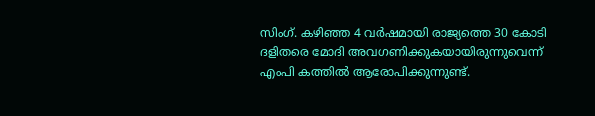സിംഗ്. കഴിഞ്ഞ 4 വര്‍ഷമായി രാജ്യത്തെ 30 കോടി ദളിതരെ മോദി അവഗണിക്കുകയായിരുന്നുവെന്ന് എംപി കത്തില്‍ ആരോപിക്കുന്നുണ്ട്.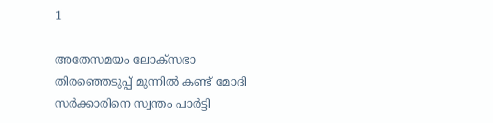1

അതേസമയം ലോക്‌സഭാ തിരഞ്ഞെടുപ്പ് മുന്നില്‍ കണ്ട് മോദി സര്‍ക്കാരിനെ സ്വന്തം പാര്‍ട്ടി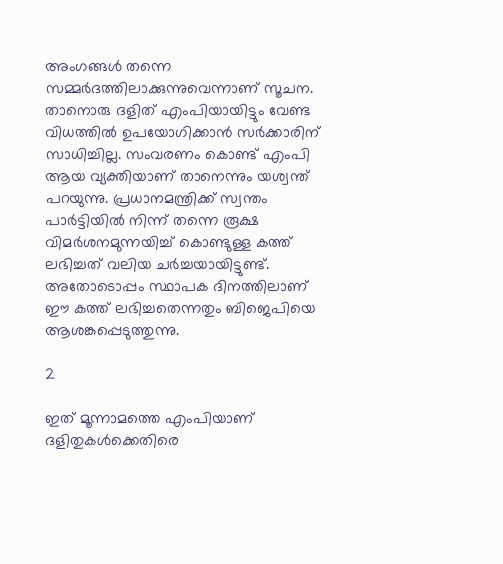അംഗങ്ങള്‍ തന്നെ സമ്മര്‍ദത്തിലാക്കുന്നുവെന്നാണ് സൂചന. താനൊരു ദളിത് എംപിയായിട്ടും വേണ്ട വിധത്തില്‍ ഉപയോഗിക്കാന്‍ സര്‍ക്കാരിന് സാധിച്ചില്ല. സംവരണം കൊണ്ട് എംപി ആയ വ്യക്തിയാണ് താനെന്നും യശ്വന്ത് പറയുന്നു. പ്രധാനമന്ത്രിക്ക് സ്വന്തം പാര്‍ട്ടിയില്‍ നിന്ന് തന്നെ രൂക്ഷ വിമര്‍ശനമുന്നയിച്ച് കൊണ്ടുള്ള കത്ത് ലഭിച്ചത് വലിയ ചര്‍ച്ചയായിട്ടുണ്ട്. അതോടൊപ്പം സ്ഥാപക ദിനത്തിലാണ് ഈ കത്ത് ലഭിച്ചതെന്നതും ബിജെപിയെ ആശങ്കപ്പെടുത്തുന്നു.

2

ഇത് മൂന്നാമത്തെ എംപിയാണ് ദളിതുകള്‍ക്കെതിരെ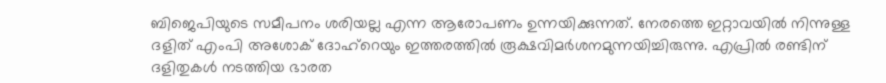ബിജെപിയുടെ സമീപനം ശരിയല്ല എന്ന ആരോപണം ഉന്നയിക്കുന്നത്. നേരത്തെ ഇറ്റാവയില്‍ നിന്നുള്ള ദളിത് എംപി അശോക് ദോഹ്‌റെയും ഇത്തരത്തില്‍ രൂക്ഷവിമര്‍ശനമുന്നയിച്ചിരുന്നു. എപ്രില്‍ രണ്ടിന് ദളിതുകള്‍ നടത്തിയ ഭാരത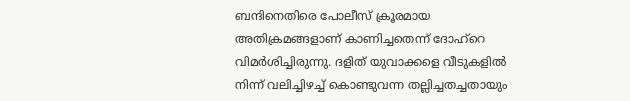ബന്ദിനെതിരെ പോലീസ് ക്രൂരമായ അതിക്രമങ്ങളാണ് കാണിച്ചതെന്ന് ദോഹ്‌റെ വിമര്‍ശിച്ചിരുന്നു. ദളിത് യുവാക്കളെ വീടുകളില്‍ നിന്ന് വലിച്ചിഴച്ച് കൊണ്ടുവന്ന തല്ലിച്ചതച്ചതായും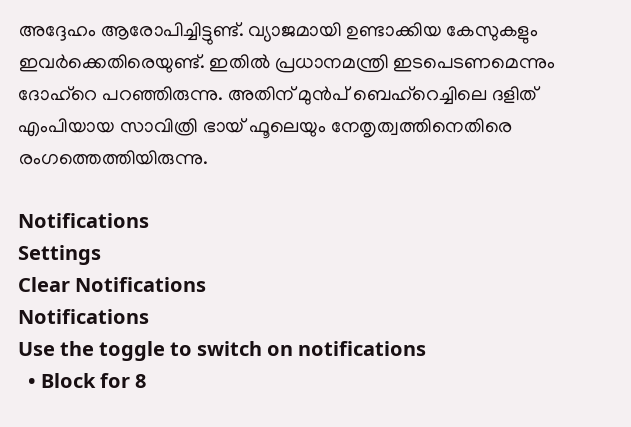അദ്ദേഹം ആരോപിച്ചിട്ടുണ്ട്. വ്യാജമായി ഉണ്ടാക്കിയ കേസുകളും ഇവര്‍ക്കെതിരെയുണ്ട്. ഇതില്‍ പ്രധാനമന്ത്രി ഇടപെടണമെന്നും ദോഹ്‌റെ പറഞ്ഞിരുന്നു. അതിന് മുന്‍പ് ബെഹ്‌റെച്ചിലെ ദളിത് എംപിയായ സാവിത്രി ഭായ് ഫൂലെയും നേതൃത്വത്തിനെതിരെ രംഗത്തെത്തിയിരുന്നു.

Notifications
Settings
Clear Notifications
Notifications
Use the toggle to switch on notifications
  • Block for 8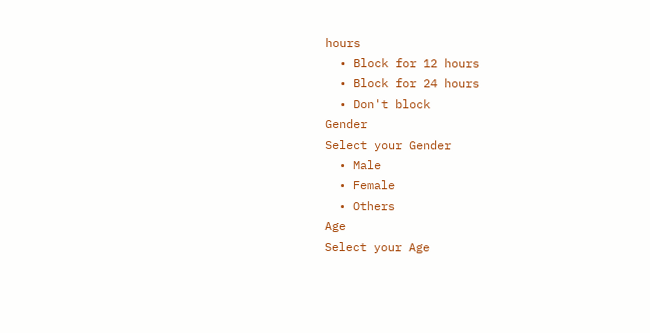hours
  • Block for 12 hours
  • Block for 24 hours
  • Don't block
Gender
Select your Gender
  • Male
  • Female
  • Others
Age
Select your Age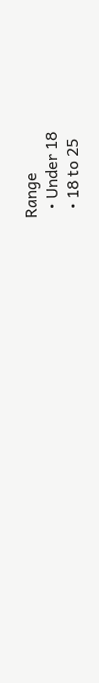Range
  • Under 18
  • 18 to 25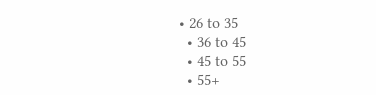• 26 to 35
  • 36 to 45
  • 45 to 55
  • 55+